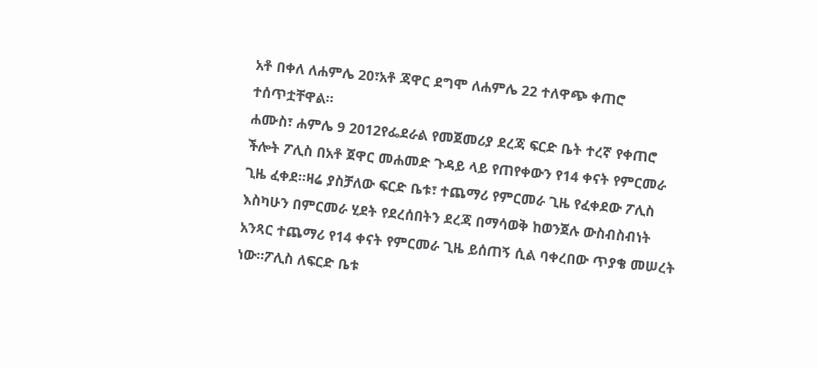አቶ በቀለ ለሐምሌ 20፣አቶ ጃዋር ደግሞ ለሐምሌ 22 ተለዋጭ ቀጠሮ ተሰጥቷቸዋል።
ሐሙስ፣ ሐምሌ 9 2012የፌደራል የመጀመሪያ ደረጃ ፍርድ ቤት ተረኛ የቀጠሮ ችሎት ፖሊስ በአቶ ጀዋር መሐመድ ጉዳይ ላይ የጠየቀውን የ14 ቀናት የምርመራ ጊዜ ፈቀደ።ዛሬ ያስቻለው ፍርድ ቤቱ፣ ተጨማሪ የምርመራ ጊዜ የፈቀደው ፖሊስ እስካሁን በምርመራ ሂደት የደረሰበትን ደረጃ በማሳወቅ ከወንጀሉ ውስብስብነት አንጻር ተጨማሪ የ14 ቀናት የምርመራ ጊዜ ይሰጠኝ ሲል ባቀረበው ጥያቄ መሠረት ነው።ፖሊስ ለፍርድ ቤቱ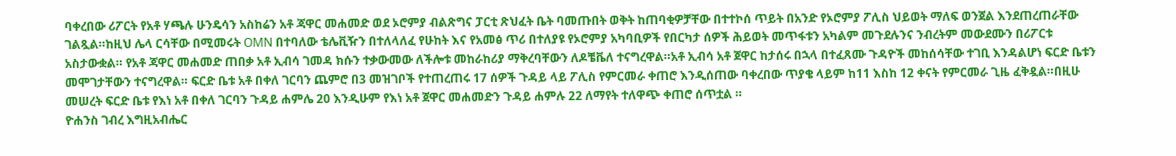ባቀረበው ሪፖርት የአቶ ሃጫሉ ሁንዴሳን አስከሬን አቶ ጃዋር መሐመድ ወደ ኦሮምያ ብልጽግና ፓርቲ ጽህፈት ቤት ባመጡበት ወቅት ከጠባቂዎቻቸው በተተኮሰ ጥይት በአንድ የኦሮምያ ፖሊስ ህይወት ማለፍ ወንጀል እንደጠረጠራቸው ገልጿል።ከዚህ ሌላ ርሳቸው በሚመሩት OMN በተባለው ቴሌቪዥን በተለላለፈ የሁከት እና የአመፅ ጥሪ በተለያዩ የኦሮምያ አካባቢዎች የበርካታ ሰዎች ሕይወት መጥፋቱን አካልም መጉደሉንና ንብረትም መውደሙን በሪፖርቱ አስታውቋል። የአቶ ጃዋር መሐመድ ጠበቃ አቶ ኢብሳ ገመዳ ክሱን ተቃውመው ለችሎቱ መከራከሪያ ማቅረባቸውን ለዶቼቬለ ተናግረዋል።አቶ ኢብሳ አቶ ጀዋር ከታሰሩ በኋላ በተፈጸሙ ጉዳዮች መከሰሳቸው ተገቢ እንዳልሆነ ፍርድ ቤቱን መሞገታቸውን ተናግረዋል። ፍርድ ቤቱ አቶ በቀለ ገርባን ጨምሮ በ3 መዝገቦች የተጠረጠሩ 17 ሰዎች ጉዳይ ላይ ፖሊስ የምርመራ ቀጠሮ እንዲሰጠው ባቀረበው ጥያቄ ላይም ከ11 እስከ 12 ቀናት የምርመራ ጊዜ ፈቅዷል።በዚሁ መሠረት ፍርድ ቤቱ የእነ አቶ በቀለ ገርባን ጉዳይ ሐምሌ 20 እንዲሁም የእነ አቶ ጀዋር መሐመድን ጉዳይ ሐምሉ 22 ለማየት ተለዋጭ ቀጠሮ ሰጥቷል ።
ዮሐንስ ገብረ እግዚአብሔር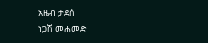አዜብ ታደሰ
ነጋሽ መሐመድ